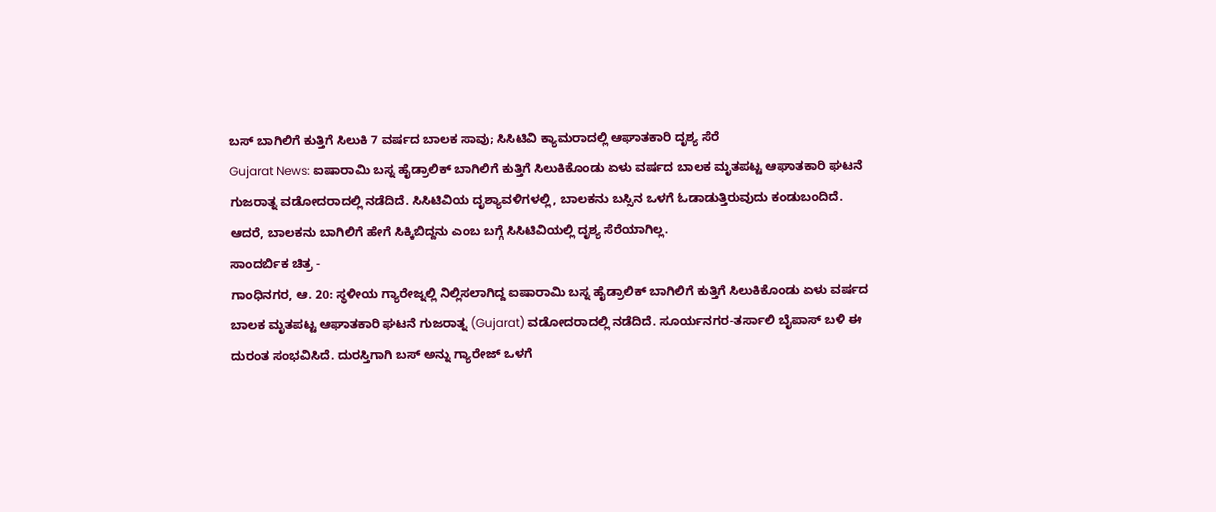ಬಸ್ ಬಾಗಿಲಿಗೆ ಕುತ್ತಿಗೆ ಸಿಲುಕಿ 7 ವರ್ಷದ ಬಾಲಕ ಸಾವು; ಸಿಸಿಟಿವಿ ಕ್ಯಾಮರಾದಲ್ಲಿ ಆಘಾತಕಾರಿ ದೃಶ್ಯ ಸೆರೆ
Gujarat News: ಐಷಾರಾಮಿ ಬಸ್ನ ಹೈಡ್ರಾಲಿಕ್ ಬಾಗಿಲಿಗೆ ಕುತ್ತಿಗೆ ಸಿಲುಕಿಕೊಂಡು ಏಳು ವರ್ಷದ ಬಾಲಕ ಮೃತಪಟ್ಟ ಆಘಾತಕಾರಿ ಘಟನೆ ಗುಜರಾತ್ನ ವಡೋದರಾದಲ್ಲಿ ನಡೆದಿದೆ. ಸಿಸಿಟಿವಿಯ ದೃಶ್ಯಾವಳಿಗಳಲ್ಲಿ, ಬಾಲಕನು ಬಸ್ಸಿನ ಒಳಗೆ ಓಡಾಡುತ್ತಿರುವುದು ಕಂಡುಬಂದಿದೆ. ಆದರೆ, ಬಾಲಕನು ಬಾಗಿಲಿಗೆ ಹೇಗೆ ಸಿಕ್ಕಿಬಿದ್ದನು ಎಂಬ ಬಗ್ಗೆ ಸಿಸಿಟಿವಿಯಲ್ಲಿ ದೃಶ್ಯ ಸೆರೆಯಾಗಿಲ್ಲ.
ಸಾಂದರ್ಬಿಕ ಚಿತ್ರ -
ಗಾಂಧಿನಗರ, ಆ. 20: ಸ್ಥಳೀಯ ಗ್ಯಾರೇಜ್ನಲ್ಲಿ ನಿಲ್ಲಿಸಲಾಗಿದ್ದ ಐಷಾರಾಮಿ ಬಸ್ನ ಹೈಡ್ರಾಲಿಕ್ ಬಾಗಿಲಿಗೆ ಕುತ್ತಿಗೆ ಸಿಲುಕಿಕೊಂಡು ಏಳು ವರ್ಷದ ಬಾಲಕ ಮೃತಪಟ್ಟ ಆಘಾತಕಾರಿ ಘಟನೆ ಗುಜರಾತ್ನ (Gujarat) ವಡೋದರಾದಲ್ಲಿ ನಡೆದಿದೆ. ಸೂರ್ಯನಗರ-ತರ್ಸಾಲಿ ಬೈಪಾಸ್ ಬಳಿ ಈ ದುರಂತ ಸಂಭವಿಸಿದೆ. ದುರಸ್ತಿಗಾಗಿ ಬಸ್ ಅನ್ನು ಗ್ಯಾರೇಜ್ ಒಳಗೆ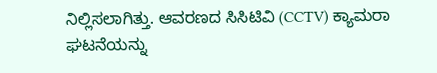ನಿಲ್ಲಿಸಲಾಗಿತ್ತು. ಆವರಣದ ಸಿಸಿಟಿವಿ (CCTV) ಕ್ಯಾಮರಾ ಘಟನೆಯನ್ನು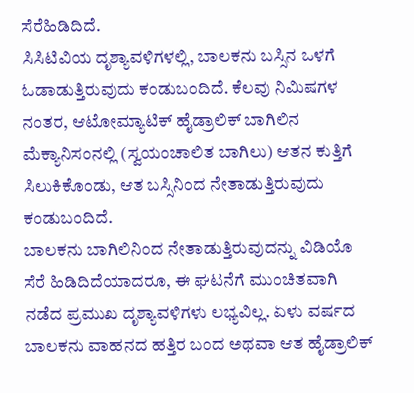ಸೆರೆಹಿಡಿದಿದೆ.
ಸಿಸಿಟಿವಿಯ ದೃಶ್ಯಾವಳಿಗಳಲ್ಲಿ, ಬಾಲಕನು ಬಸ್ಸಿನ ಒಳಗೆ ಓಡಾಡುತ್ತಿರುವುದು ಕಂಡುಬಂದಿದೆ. ಕೆಲವು ನಿಮಿಷಗಳ ನಂತರ, ಆಟೋಮ್ಯಾಟಿಕ್ ಹೈಡ್ರಾಲಿಕ್ ಬಾಗಿಲಿನ ಮೆಕ್ಯಾನಿಸಂನಲ್ಲಿ (ಸ್ವಯಂಚಾಲಿತ ಬಾಗಿಲು) ಆತನ ಕುತ್ತಿಗೆ ಸಿಲುಕಿಕೊಂಡು, ಆತ ಬಸ್ಸಿನಿಂದ ನೇತಾಡುತ್ತಿರುವುದು ಕಂಡುಬಂದಿದೆ.
ಬಾಲಕನು ಬಾಗಿಲಿನಿಂದ ನೇತಾಡುತ್ತಿರುವುದನ್ನು ವಿಡಿಯೊ ಸೆರೆ ಹಿಡಿದಿದೆಯಾದರೂ, ಈ ಘಟನೆಗೆ ಮುಂಚಿತವಾಗಿ ನಡೆದ ಪ್ರಮುಖ ದೃಶ್ಯಾವಳಿಗಳು ಲಭ್ಯವಿಲ್ಲ. ಏಳು ವರ್ಷದ ಬಾಲಕನು ವಾಹನದ ಹತ್ತಿರ ಬಂದ ಅಥವಾ ಆತ ಹೈಡ್ರಾಲಿಕ್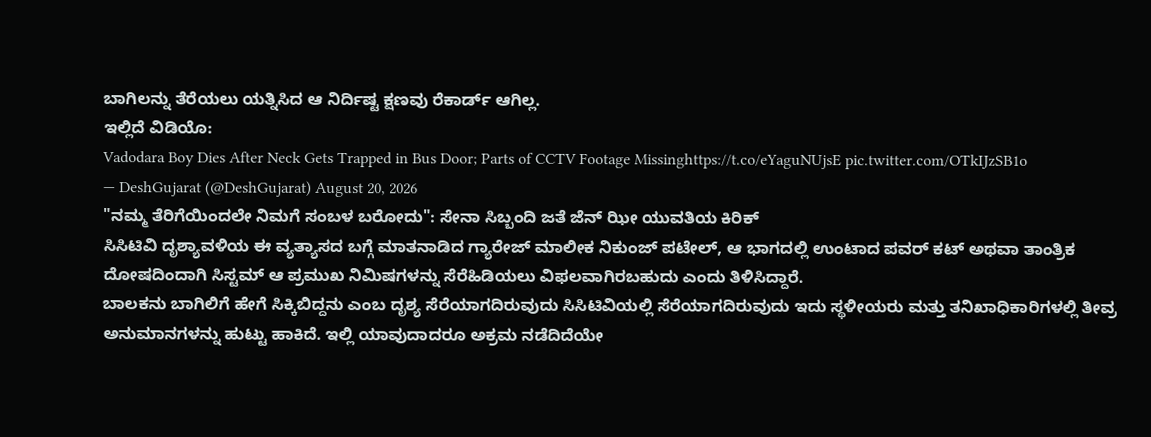ಬಾಗಿಲನ್ನು ತೆರೆಯಲು ಯತ್ನಿಸಿದ ಆ ನಿರ್ದಿಷ್ಟ ಕ್ಷಣವು ರೆಕಾರ್ಡ್ ಆಗಿಲ್ಲ.
ಇಲ್ಲಿದೆ ವಿಡಿಯೊ:
Vadodara Boy Dies After Neck Gets Trapped in Bus Door; Parts of CCTV Footage Missinghttps://t.co/eYaguNUjsE pic.twitter.com/OTkIJzSB1o
— DeshGujarat (@DeshGujarat) August 20, 2026
"ನಮ್ಮ ತೆರಿಗೆಯಿಂದಲೇ ನಿಮಗೆ ಸಂಬಳ ಬರೋದು": ಸೇನಾ ಸಿಬ್ಬಂದಿ ಜತೆ ಜೆನ್ ಝೀ ಯುವತಿಯ ಕಿರಿಕ್
ಸಿಸಿಟಿವಿ ದೃಶ್ಯಾವಳಿಯ ಈ ವ್ಯತ್ಯಾಸದ ಬಗ್ಗೆ ಮಾತನಾಡಿದ ಗ್ಯಾರೇಜ್ ಮಾಲೀಕ ನಿಕುಂಜ್ ಪಟೇಲ್, ಆ ಭಾಗದಲ್ಲಿ ಉಂಟಾದ ಪವರ್ ಕಟ್ ಅಥವಾ ತಾಂತ್ರಿಕ ದೋಷದಿಂದಾಗಿ ಸಿಸ್ಟಮ್ ಆ ಪ್ರಮುಖ ನಿಮಿಷಗಳನ್ನು ಸೆರೆಹಿಡಿಯಲು ವಿಫಲವಾಗಿರಬಹುದು ಎಂದು ತಿಳಿಸಿದ್ದಾರೆ.
ಬಾಲಕನು ಬಾಗಿಲಿಗೆ ಹೇಗೆ ಸಿಕ್ಕಿಬಿದ್ದನು ಎಂಬ ದೃಶ್ಯ ಸೆರೆಯಾಗದಿರುವುದು ಸಿಸಿಟಿವಿಯಲ್ಲಿ ಸೆರೆಯಾಗದಿರುವುದು ಇದು ಸ್ಥಳೀಯರು ಮತ್ತು ತನಿಖಾಧಿಕಾರಿಗಳಲ್ಲಿ ತೀವ್ರ ಅನುಮಾನಗಳನ್ನು ಹುಟ್ಟು ಹಾಕಿದೆ. ಇಲ್ಲಿ ಯಾವುದಾದರೂ ಅಕ್ರಮ ನಡೆದಿದೆಯೇ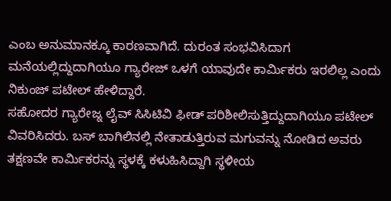ಎಂಬ ಅನುಮಾನಕ್ಕೂ ಕಾರಣವಾಗಿದೆ. ದುರಂತ ಸಂಭವಿಸಿದಾಗ ಮನೆಯಲ್ಲಿದ್ದುದಾಗಿಯೂ ಗ್ಯಾರೇಜ್ ಒಳಗೆ ಯಾವುದೇ ಕಾರ್ಮಿಕರು ಇರಲಿಲ್ಲ ಎಂದು ನಿಕುಂಜ್ ಪಟೇಲ್ ಹೇಳಿದ್ದಾರೆ.
ಸಹೋದರ ಗ್ಯಾರೇಜ್ನ ಲೈವ್ ಸಿಸಿಟಿವಿ ಫೀಡ್ ಪರಿಶೀಲಿಸುತ್ತಿದ್ದುದಾಗಿಯೂ ಪಟೇಲ್ ವಿವರಿಸಿದರು. ಬಸ್ ಬಾಗಿಲಿನಲ್ಲಿ ನೇತಾಡುತ್ತಿರುವ ಮಗುವನ್ನು ನೋಡಿದ ಅವರು ತಕ್ಷಣವೇ ಕಾರ್ಮಿಕರನ್ನು ಸ್ಥಳಕ್ಕೆ ಕಳುಹಿಸಿದ್ದಾಗಿ ಸ್ಥಳೀಯ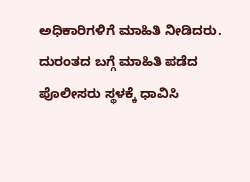ಅಧಿಕಾರಿಗಳಿಗೆ ಮಾಹಿತಿ ನೀಡಿದರು.
ದುರಂತದ ಬಗ್ಗೆ ಮಾಹಿತಿ ಪಡೆದ ಪೊಲೀಸರು ಸ್ಥಳಕ್ಕೆ ಧಾವಿಸಿ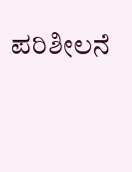ಪರಿಶೀಲನೆ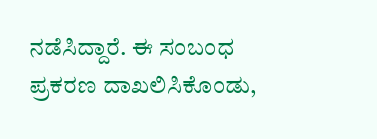ನಡೆಸಿದ್ದಾರೆ. ಈ ಸಂಬಂಧ ಪ್ರಕರಣ ದಾಖಲಿಸಿಕೊಂಡು,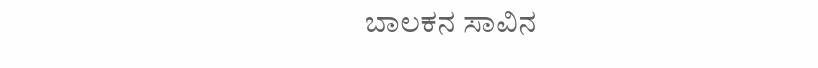ಬಾಲಕನ ಸಾವಿನ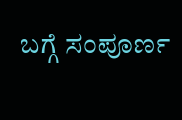ಬಗ್ಗೆ ಸಂಪೂರ್ಣ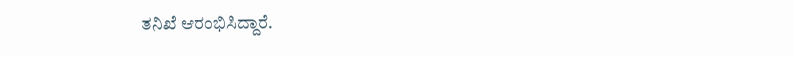ತನಿಖೆ ಆರಂಭಿಸಿದ್ದಾರೆ.